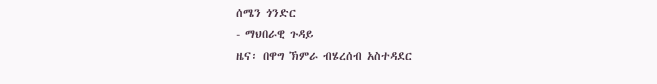ሰሜን ጎንድር
- ማህበራዊ ጉዳይ
ዜና፡ በዋግ ኽምራ ብሄረሰብ አስተዳደር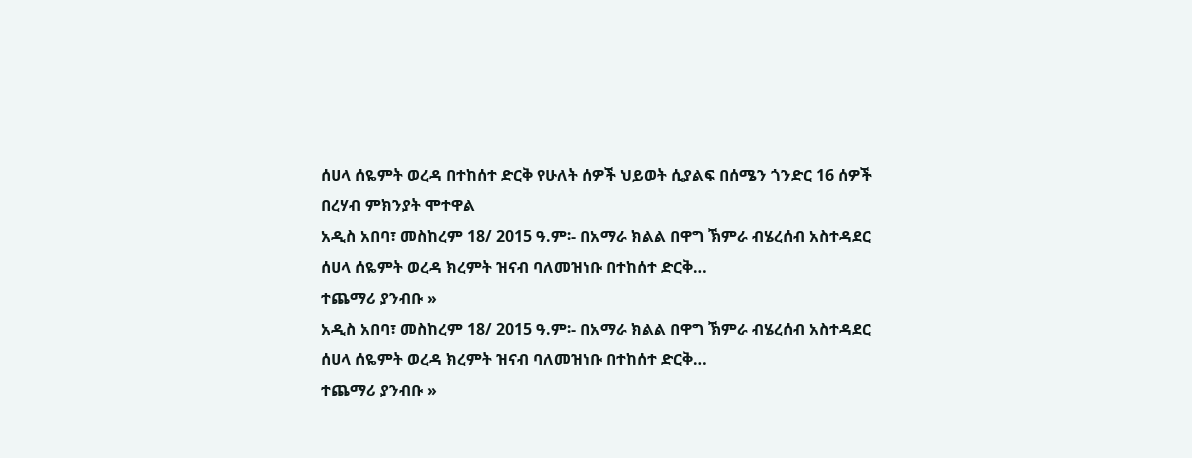ሰሀላ ሰዬምት ወረዳ በተከሰተ ድርቅ የሁለት ሰዎች ህይወት ሲያልፍ በሰሜን ጎንድር 16 ሰዎች በረሃብ ምክንያት ሞተዋል
አዲስ አበባ፣ መስከረም 18/ 2015 ዓ.ም፡- በአማራ ክልል በዋግ ኽምራ ብሄረሰብ አስተዳደር ሰሀላ ሰዬምት ወረዳ ክረምት ዝናብ ባለመዝነቡ በተከሰተ ድርቅ…
ተጨማሪ ያንብቡ »
አዲስ አበባ፣ መስከረም 18/ 2015 ዓ.ም፡- በአማራ ክልል በዋግ ኽምራ ብሄረሰብ አስተዳደር ሰሀላ ሰዬምት ወረዳ ክረምት ዝናብ ባለመዝነቡ በተከሰተ ድርቅ…
ተጨማሪ ያንብቡ »